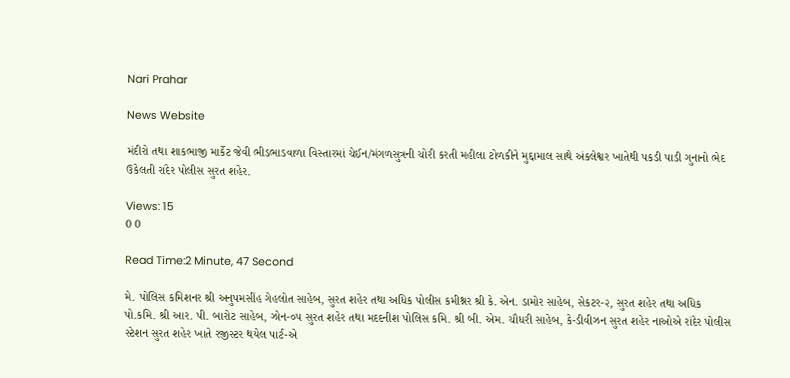Nari Prahar

News Website

મંદીરો તથા શાકભાજી માર્કેટ જેવી ભીડભાડવાળા વિસ્તારમાં ચેઈન/મંગળસુત્રની ચોરી કરતી મહીલા ટોળકીને મુદ્દામાલ સાથે અંકલેશ્વર ખાતેથી પકડી પાડી ગુનાનો ભેદ ઉકેલતી રાંદેર પોલીસ સુરત શહેર.

Views: 15
0 0

Read Time:2 Minute, 47 Second

મે. પોલિસ કમિશનર શ્રી અનુપમસીંહ ગેહલોત સાહેબ, સુરત શહેર તથા અધિક પોલીસ કમીશ્નર શ્રી કે. એન. ડામોર સાહેબ, સેકટર-૨, સુરત શહેર તથા અધિક પો.કમિ. શ્રી આર. પી. બારોટ સાહેબ, ઝોન-૦૫ સુરત શહેર તથા મદદનીશ પોલિસ કમિ. શ્રી બી. એમ. ચૌધરી સાહેબ, કે-ડીવીઝન સુરત શહેર નાઓએ રાંદેર પોલીસ સ્ટેશન સુરત શહેર ખાતે રજીસ્ટર થયેલ પાર્ટ-એ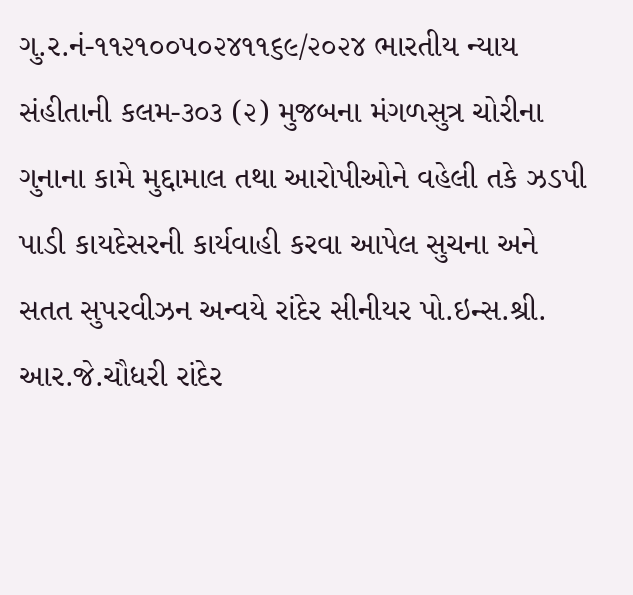ગુ.ર.નં-૧૧૨૧૦૦૫૦૨૪૧૧૬૯/૨૦૨૪ ભારતીય ન્યાય સંહીતાની કલમ-૩૦૩ (૨) મુજબના મંગળસુત્ર ચોરીના ગુનાના કામે મુદ્દામાલ તથા આરોપીઓને વહેલી તકે ઝડપી પાડી કાયદેસરની કાર્યવાહી કરવા આપેલ સુચના અને સતત સુપરવીઝન અન્વયે રાંદેર સીનીયર પો.ઇન્સ.શ્રી. આર.જે.ચૌધરી રાંદેર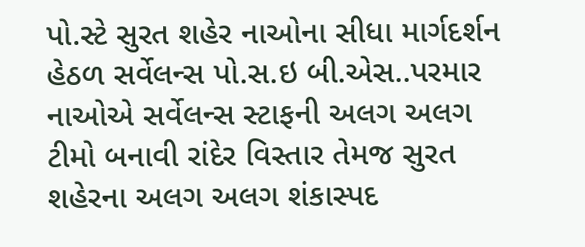પો.સ્ટે સુરત શહેર નાઓના સીધા માર્ગદર્શન હેઠળ સર્વેલન્સ પો.સ.ઇ બી.એસ..પરમાર નાઓએ સર્વેલન્સ સ્ટાફની અલગ અલગ ટીમો બનાવી રાંદેર વિસ્તાર તેમજ સુરત શહેરના અલગ અલગ શંકાસ્પદ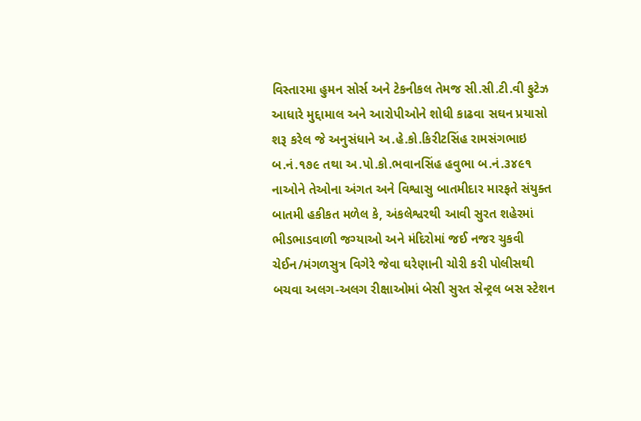વિસ્તારમા હુમન સોર્સ અને ટેકનીકલ તેમજ સી.સી.ટી.વી ફુટેઝ આધારે મુદ્દામાલ અને આરોપીઓને શોધી કાઢવા સઘન પ્રયાસો શરૂ કરેલ જે અનુસંધાને અ.હે.કો.કિરીટસિંહ રામસંગભાઇ બ.નં.૧૭૯ તથા અ.પો.કો.ભવાનસિંહ હવુભા બ.નં.૩૪૯૧ નાઓને તેઓના અંગત અને વિશ્વાસુ બાતમીદાર મારફતે સંયુક્ત બાતમી હકીકત મળેલ કે, અંકલેશ્વરથી આવી સુરત શહેરમાં ભીડભાડવાળી જગ્યાઓ અને મંદિરોમાં જઈ નજર ચુકવી ચેઈન/મંગળસુત્ર વિગેરે જેવા ઘરેણાની ચોરી કરી પોલીસથી બચવા અલગ-અલગ રીક્ષાઓમાં બેસી સુરત સેન્ટ્રલ બસ સ્ટેશન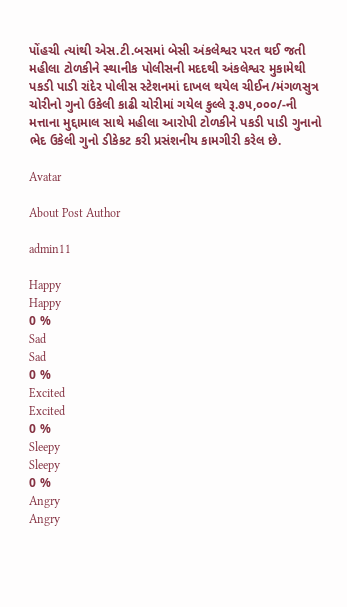પોંહચી ત્યાંથી એસ.ટી.બસમાં બેસી અંકલેશ્વર પરત થઈ જતી મહીલા ટોળકીને સ્થાનીક પોલીસની મદદથી અંકલેશ્વર મુકામેથી પકડી પાડી રાંદેર પોલીસ સ્ટેશનમાં દાખલ થયેલ ચીઈન/મંગળસુત્ર ચોરીનો ગુનો ઉકેલી કાઢી ચોરીમાં ગયેલ કુલ્લે રૂ.૭૫,૦૦૦/-ની મત્તાના મુદ્દામાલ સાથે મહીલા આરોપી ટોળકીને પકડી પાડી ગુનાનો ભેદ ઉકેલી ગુનો ડીકેકટ કરી પ્રસંશનીય કામગીરી કરેલ છે.

Avatar

About Post Author

admin11

Happy
Happy
0 %
Sad
Sad
0 %
Excited
Excited
0 %
Sleepy
Sleepy
0 %
Angry
Angry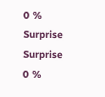0 %
Surprise
Surprise
0 %